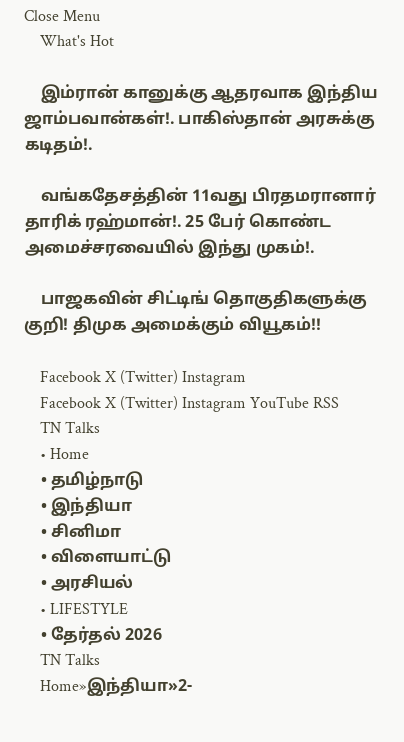Close Menu
    What's Hot

    இம்ரான் கானுக்கு ஆதரவாக இந்திய ஜாம்பவான்கள்!. பாகிஸ்தான் அரசுக்கு கடிதம்!.

    வங்கதேசத்தின் 11வது பிரதமரானார் தாரிக் ரஹ்மான்!. 25 பேர் கொண்ட அமைச்சரவையில் இந்து முகம்!.

    பாஜகவின் சிட்டிங் தொகுதிகளுக்கு குறி! திமுக அமைக்கும் வியூகம்!!

    Facebook X (Twitter) Instagram
    Facebook X (Twitter) Instagram YouTube RSS
    TN Talks
    • Home
    • தமிழ்நாடு
    • இந்தியா
    • சினிமா
    • விளையாட்டு
    • அரசியல்
    • LIFESTYLE
    • தேர்தல் 2026
    TN Talks
    Home»இந்தியா»2-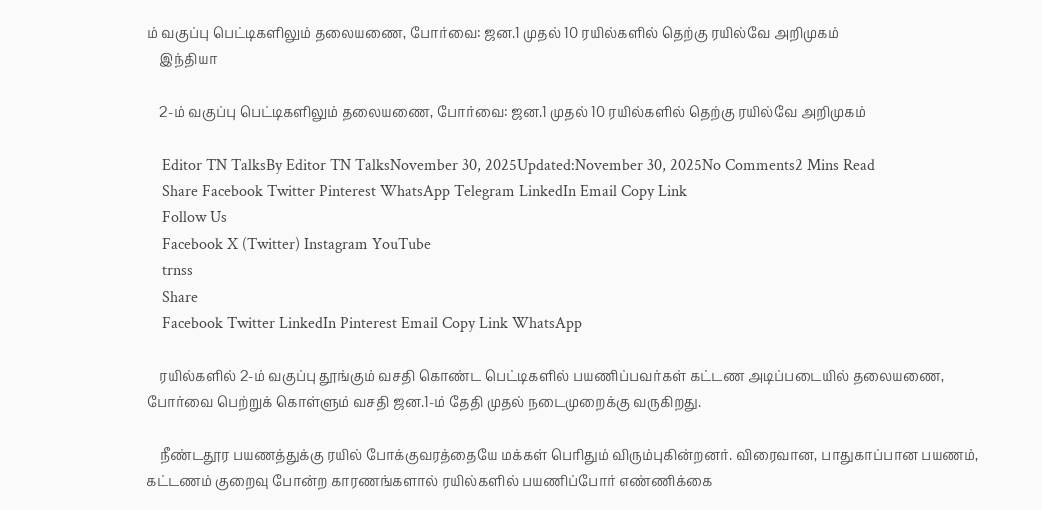ம் வகுப்பு பெட்டிகளிலும் தலையணை, போர்வை: ஜன.1 முதல் 10 ரயில்களில் தெற்கு ரயில்வே அறிமுகம்
    இந்தியா

    2-ம் வகுப்பு பெட்டிகளிலும் தலையணை, போர்வை: ஜன.1 முதல் 10 ரயில்களில் தெற்கு ரயில்வே அறிமுகம்

    Editor TN TalksBy Editor TN TalksNovember 30, 2025Updated:November 30, 2025No Comments2 Mins Read
    Share Facebook Twitter Pinterest WhatsApp Telegram LinkedIn Email Copy Link
    Follow Us
    Facebook X (Twitter) Instagram YouTube
    trnss
    Share
    Facebook Twitter LinkedIn Pinterest Email Copy Link WhatsApp

    ரயில்களில் 2-ம் வகுப்பு தூங்கும் வசதி கொண்ட பெட்டிகளில் பயணிப்பவர்கள் கட்டண அடிப்படையில் தலையணை, போர்வை பெற்றுக் கொள்ளும் வசதி ஜன.1-ம் தேதி முதல் நடைமுறைக்கு வருகிறது.

    நீண்டதூர பயணத்துக்கு ரயில் போக்குவரத்தையே மக்கள் பெரிதும் விரும்புகின்றனர். விரைவான, பாதுகாப்பான பயணம், கட்டணம் குறைவு போன்ற காரணங்களால் ரயில்களில் பயணிப்போர் எண்ணிக்கை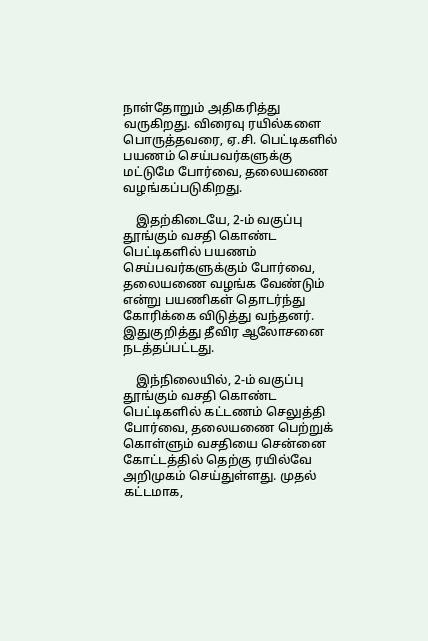நாள்தோறும் அதிகரித்து வருகிறது. விரைவு ரயில்களை பொருத்தவரை, ஏ.சி. பெட்டிகளில் பயணம் செய்பவர்களுக்கு மட்டுமே போர்வை, தலையணை வழங்கப்படுகிறது.

    இதற்கிடையே, 2-ம் வகுப்பு தூங்கும் வசதி கொண்ட பெட்டிகளில் பயணம் செய்பவர்களுக்கும் போர்வை, தலையணை வழங்க வேண்டும் என்று பயணிகள் தொடர்ந்து கோரிக்கை விடுத்து வந்தனர். இதுகுறித்து தீவிர ஆலோசனை நடத்தப்பட்டது.

    இந்நிலையில், 2-ம் வகுப்பு தூங்கும் வசதி கொண்ட பெட்டிகளில் கட்டணம் செலுத்தி போர்வை, தலையணை பெற்றுக் கொள்ளும் வசதியை சென்னை கோட்டத்தில் தெற்கு ரயில்வே அறிமுகம் செய்துள்ளது. முதல் கட்டமாக,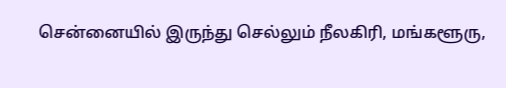சென்னையில் இருந்து செல்லும் நீலகிரி, மங்களூரு,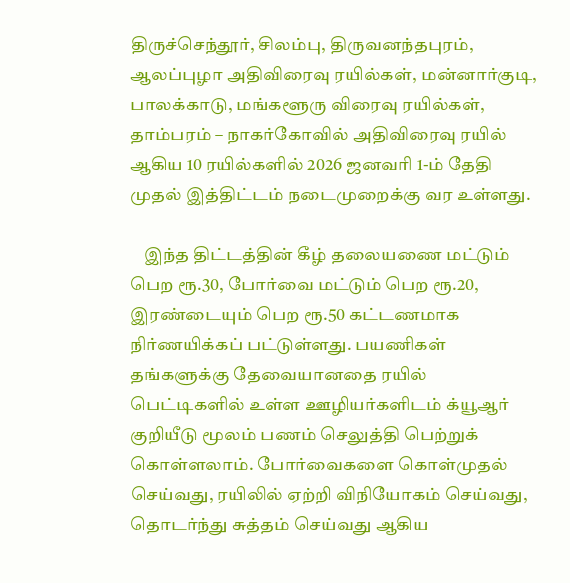திருச்செந்தூர், சிலம்பு, திருவனந்தபுரம், ஆலப்புழா அதிவிரைவு ரயில்கள், மன்னார்குடி, பாலக்காடு, மங்களூரு விரைவு ரயில்கள், தாம்பரம் – நாகர்கோவில் அதிவிரைவு ரயில் ஆகிய 10 ரயில்களில் 2026 ஜனவரி 1-ம் தேதி முதல் இத்திட்டம் நடைமுறைக்கு வர உள்ளது.

    இந்த திட்டத்தின் கீழ் தலையணை மட்டும் பெற ரூ.30, போர்வை மட்டும் பெற ரூ.20, இரண்டையும் பெற ரூ.50 கட்டணமாக நிர்ணயிக்கப் பட்டுள்ளது. பயணிகள் தங்களுக்கு தேவையானதை ரயில் பெட்டிகளில் உள்ள ஊழியர்களிடம் க்யூஆர் குறியீடு மூலம் பணம் செலுத்தி பெற்றுக் கொள்ளலாம். போர்வைகளை கொள்முதல் செய்வது, ரயிலில் ஏற்றி விநியோகம் செய்வது, தொடர்ந்து சுத்தம் செய்வது ஆகிய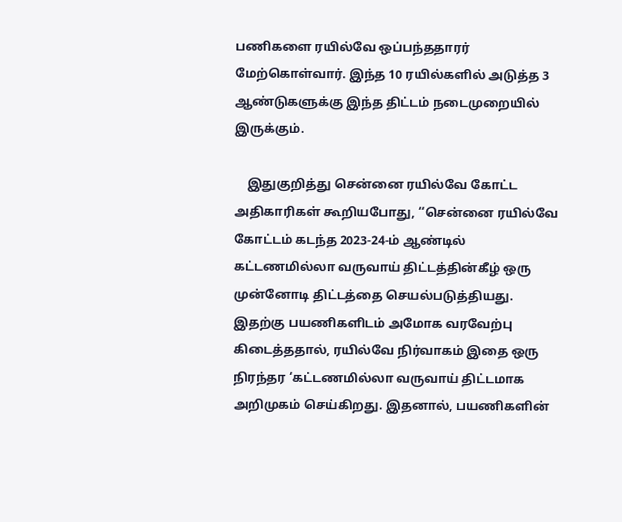பணிகளை ரயில்வே ஒப்பந்ததாரர் மேற்கொள்வார். இந்த 10 ரயில்களில் அடுத்த 3 ஆண்டுகளுக்கு இந்த திட்டம் நடைமுறையில் இருக்கும்.

    இதுகுறித்து சென்னை ரயில்வே கோட்ட அதிகாரிகள் கூறியபோது, ‘‘சென்னை ரயில்வே கோட்டம் கடந்த 2023-24-ம் ஆண்டில் கட்டணமில்லா வருவாய் திட்டத்தின்கீழ் ஒரு முன்னோடி திட்டத்தை செயல்படுத்தியது. இதற்கு பயணிகளிடம் அமோக வரவேற்பு கிடைத்ததால், ரயில்வே நிர்வாகம் இதை ஒரு நிரந்தர ‘கட்டணமில்லா வருவாய் திட்டமாக அறிமுகம் செய்கிறது. இதனால், பயணிகளின்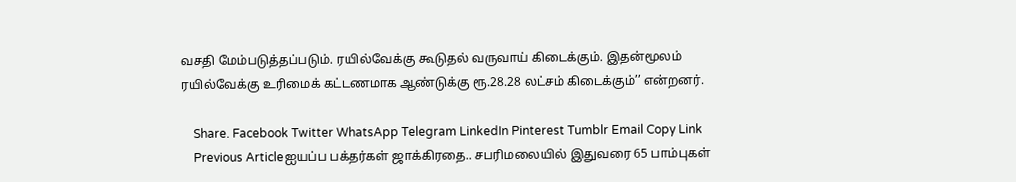வசதி மேம்படுத்தப்படும். ரயில்வேக்கு கூடுதல் வருவாய் கிடைக்கும். இதன்மூலம் ரயில்வேக்கு உரிமைக் கட்டணமாக ஆண்டுக்கு ரூ.28.28 லட்சம் கிடைக்கும்’’ என்றனர்.

    Share. Facebook Twitter WhatsApp Telegram LinkedIn Pinterest Tumblr Email Copy Link
    Previous Articleஐயப்ப பக்தர்கள் ஜாக்கிரதை.. சபரிமலையில் இதுவரை 65 பாம்புகள்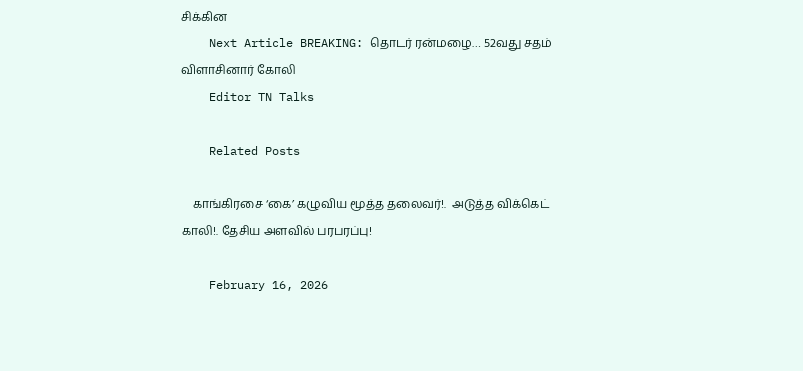சிக்கின
    Next Article BREAKING: தொடர் ரன்மழை… 52வது சதம் விளாசினார் கோலி
    Editor TN Talks

    Related Posts

    காங்கிரசை ‘கை’ கழுவிய மூத்த தலைவர்!.  அடுத்த விக்கெட் காலி!. தேசிய அளவில் பரபரப்பு!

    February 16, 2026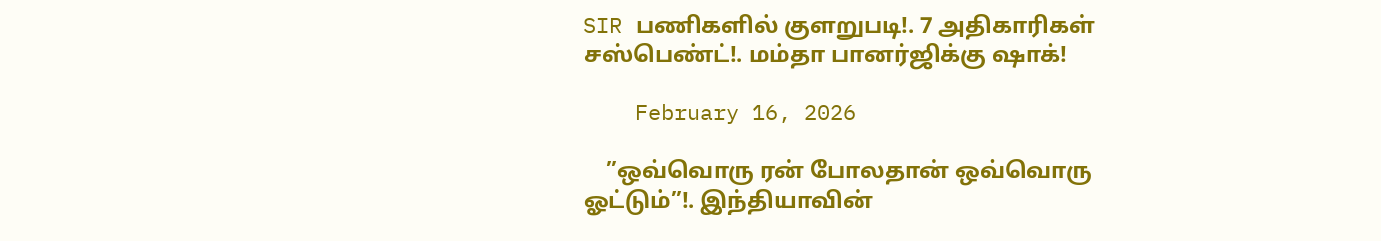SIR பணிகளில் குளறுபடி!. 7 அதிகாரிகள் சஸ்பெண்ட்!. மம்தா பானர்ஜிக்கு ஷாக்!

    February 16, 2026

    ”ஒவ்வொரு ரன் போலதான் ஒவ்வொரு ஓட்டும்”!. இந்தியாவின்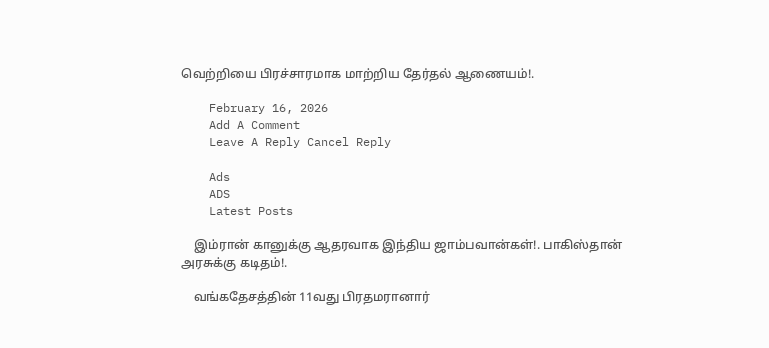வெற்றியை பிரச்சாரமாக மாற்றிய தேர்தல் ஆணையம்!.

    February 16, 2026
    Add A Comment
    Leave A Reply Cancel Reply

    Ads
    ADS
    Latest Posts

    இம்ரான் கானுக்கு ஆதரவாக இந்திய ஜாம்பவான்கள்!. பாகிஸ்தான் அரசுக்கு கடிதம்!.

    வங்கதேசத்தின் 11வது பிரதமரானார்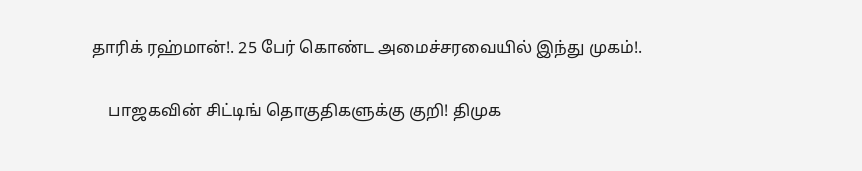தாரிக் ரஹ்மான்!. 25 பேர் கொண்ட அமைச்சரவையில் இந்து முகம்!.

    பாஜகவின் சிட்டிங் தொகுதிகளுக்கு குறி! திமுக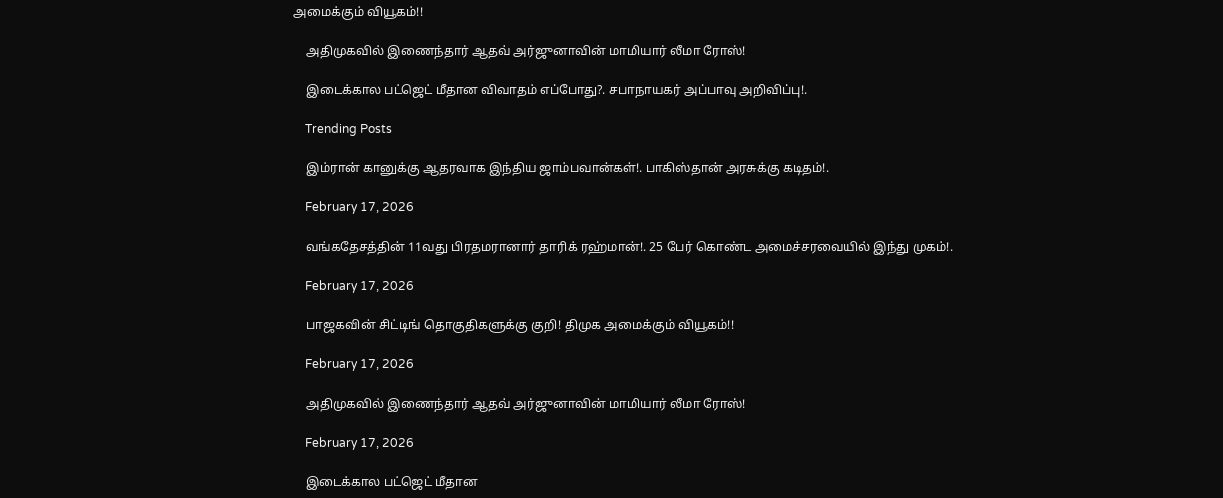அமைக்கும் வியூகம்!!

    அதிமுகவில் இணைந்தார் ஆதவ் அர்ஜுனாவின் மாமியார் லீமா ரோஸ்!

    இடைக்கால பட்ஜெட் மீதான விவாதம் எப்போது?. சபாநாயகர் அப்பாவு அறிவிப்பு!.

    Trending Posts

    இம்ரான் கானுக்கு ஆதரவாக இந்திய ஜாம்பவான்கள்!. பாகிஸ்தான் அரசுக்கு கடிதம்!.

    February 17, 2026

    வங்கதேசத்தின் 11வது பிரதமரானார் தாரிக் ரஹ்மான்!. 25 பேர் கொண்ட அமைச்சரவையில் இந்து முகம்!.

    February 17, 2026

    பாஜகவின் சிட்டிங் தொகுதிகளுக்கு குறி! திமுக அமைக்கும் வியூகம்!!

    February 17, 2026

    அதிமுகவில் இணைந்தார் ஆதவ் அர்ஜுனாவின் மாமியார் லீமா ரோஸ்!

    February 17, 2026

    இடைக்கால பட்ஜெட் மீதான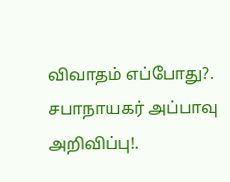விவாதம் எப்போது?. சபாநாயகர் அப்பாவு அறிவிப்பு!.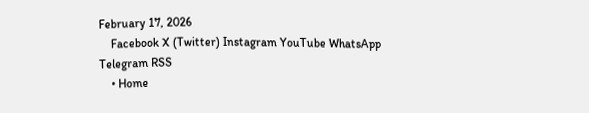February 17, 2026
    Facebook X (Twitter) Instagram YouTube WhatsApp Telegram RSS
    • Home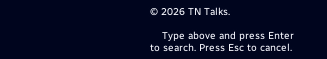© 2026 TN Talks.

    Type above and press Enter to search. Press Esc to cancel.